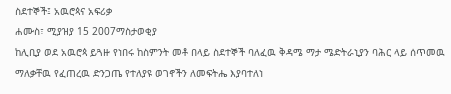ስደተኞች፤ አዉሮጳና አፍሪቃ
ሐሙስ፣ ሚያዝያ 15 2007ማስታወቂያ
ከሊቢያ ወደ አዉሮጳ ይጓዙ የነበሩ ከስምንት መቶ በላይ ስደተኞች ባለፈዉ ቅዳሜ ማታ ሜድትራኒያን ባሕር ላይ ሰጥመዉ ማለቃቸዉ የፈጠረዉ ድንጋጤ የተለያዩ ወገኖችን ለመፍትሔ እያባተለነ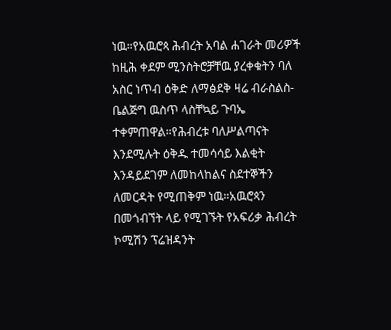ነዉ።የአዉሮጳ ሕብረት አባል ሐገራት መሪዎች ከዚሕ ቀደም ሚንስትሮቻቸዉ ያረቀቁትን ባለ አስር ነጥብ ዕቅድ ለማፅደቅ ዛሬ ብራስልስ-ቤልጅግ ዉስጥ ላስቸኳይ ጉባኤ ተቀምጠዋል።የሕብረቱ ባለሥልጣናት እንደሚሉት ዕቅዱ ተመሳሳይ እልቂት እንዳይደገም ለመከላከልና ስደተኞችን ለመርዳት የሚጠቅም ነዉ።አዉሮጳን በመጎብኘት ላይ የሚገኙት የአፍሪቃ ሕብረት ኮሚሽን ፕሬዝዳንት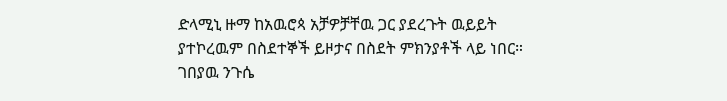ድላሚኒ ዙማ ከአዉሮጳ አቻዎቻቸዉ ጋር ያደረጉት ዉይይት ያተኮረዉም በስደተኞች ይዞታና በስደት ምክንያቶች ላይ ነበር።
ገበያዉ ንጉሴ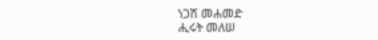ነጋሽ መሐመድ
ሒሩት መለሠ